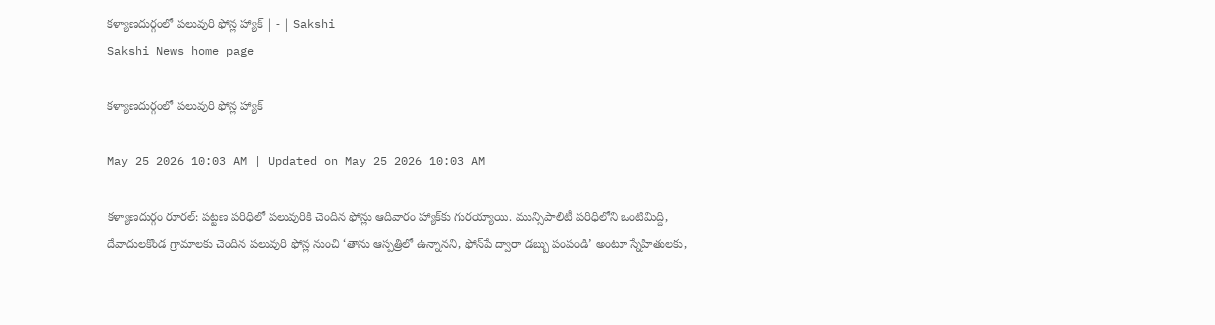కళ్యాణదుర్గంలో పలువురి ఫోన్ల హ్యాక్‌ | - | Sakshi
Sakshi News home page

కళ్యాణదుర్గంలో పలువురి ఫోన్ల హ్యాక్‌

May 25 2026 10:03 AM | Updated on May 25 2026 10:03 AM

కళ్యాణదుర్గం రూరల్‌: పట్టణ పరిధిలో పలువురికి చెందిన ఫోన్లు ఆదివారం హ్యాక్‌కు గురయ్యాయి. మున్సిపాలిటీ పరిధిలోని ఒంటిమిద్ది, దేవాదులకొండ గ్రామాలకు చెందిన పలువురి ఫోన్ల నుంచి ‘తాను ఆస్పత్రిలో ఉన్నానని, ఫోన్‌పే ద్వారా డబ్బు పంపండి’ అంటూ స్నేహితులకు,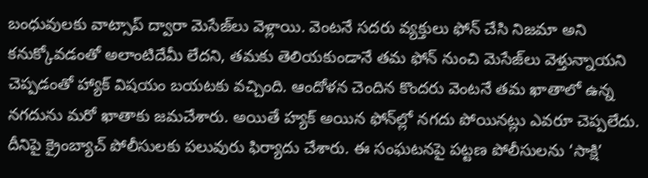బంధువులకు వాట్సాప్‌ ద్వారా మెసేజ్‌లు వెళ్లాయి. వెంటనే సదరు వ్యక్తులు ఫోన్‌ చేసి నిజమా అని కనుక్కోవడంతో అలాంటిదేమీ లేదని, తమకు తెలియకుండానే తమ ఫోన్‌ నుంచి మెసేజ్‌లు వెళ్తున్నాయని చెప్పడంతో హ్యాక్‌ విషయం బయటకు వచ్చింది. ఆందోళన చెందిన కొందరు వెంటనే తమ ఖాతాలో ఉన్న నగదును మరో ఖాతాకు జమచేశారు. అయితే హ్యక్‌ అయిన ఫోన్‌ల్లో నగదు పోయినట్లు ఎవరూ చెప్పలేదు. దీనిపై క్రైంబ్యాచ్‌ పోలీసులకు పలువురు ఫిర్యాదు చేశారు. ఈ సంఘటనపై పట్టణ పోలీసులను ‘సాక్షి’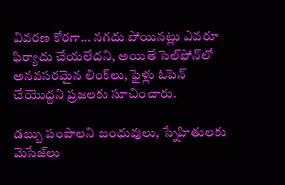వివరణ కోరగా... నగదు పోయినట్లు ఎవరూ ఫిర్యాదు చేయలేదని, అయితే సెల్‌ఫోన్‌లో అనవసరమైన లింక్‌లు, ఫైళ్లు ఓపెన్‌ చేయొద్దని ప్రజలకు సూచించారు.

డబ్బు పంపాలని బంధువులు, స్నేహితులకు మెసేజ్‌లు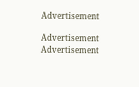Advertisement

Advertisement
Advertisement